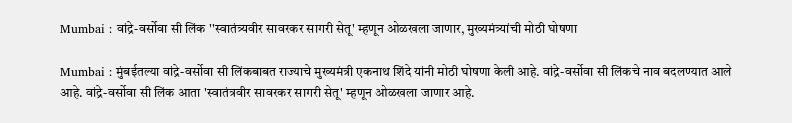Mumbai : वांद्रे-वर्सोवा सी लिंक ''स्वातंत्र्यवीर सावरकर सागरी सेतू' म्हणून ओळखला जाणार, मुख्यमंत्र्यांची मोठी घोषणा

Mumbai : मुंबईतल्या वांद्रे-वर्सोवा सी लिंकबाबत राज्याचे मुख्यमंत्री एकनाथ शिंदे यांनी मोठी घोषणा केली आहे. वांद्रे-वर्सोवा सी लिंकचे नाव बदलण्यात आले आहे. वांद्रे-वर्सोवा सी लिंक आता 'स्वातंत्रवीर सावरकर सागरी सेतू' म्हणून ओळखला जाणार आहे.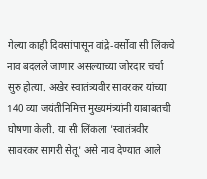गेल्या काही दिवसांपासून वांद्रे-वर्सोवा सी लिंकचे नाव बदलले जाणार असल्याच्या जोरदार चर्चा सुरु होत्या. अखेर स्वातंत्र्यवीर सावरकर यांच्या 140 व्या जयंतीनिमित्त मुख्यमंत्र्यांनी याबाबतची घोषणा केली. या सी लिंकला 'स्वातंत्रवीर सावरकर सागरी सेतू' असे नाव देण्यात आले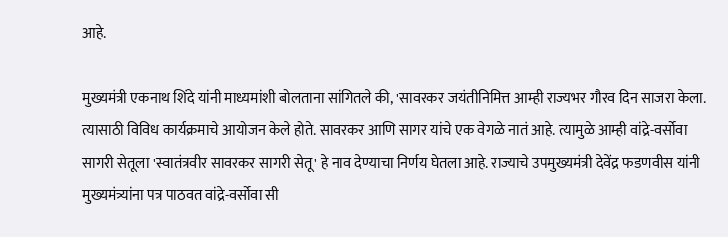आहे.

मुख्यमंत्री एकनाथ शिंदे यांनी माध्यमांशी बोलताना सांगितले की, 'सावरकर जयंतीनिमित्त आम्ही राज्यभर गौरव दिन साजरा केला. त्यासाठी विविध कार्यक्रमाचे आयोजन केले होते. सावरकर आणि सागर यांचे एक वेगळे नातं आहे. त्यामुळे आम्ही वांद्रे-वर्सोवा सागरी सेतूला 'स्वातंत्रवीर सावरकर सागरी सेतू' हे नाव देण्याचा निर्णय घेतला आहे. राज्याचे उपमुख्यमंत्री देवेंद्र फडणवीस यांनी मुख्यमंत्र्यांना पत्र पाठवत वांद्रे-वर्सोवा सी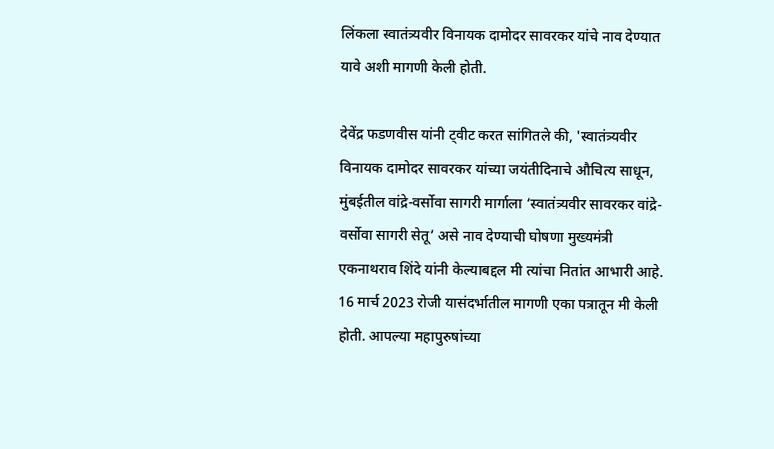लिंकला स्वातंत्र्यवीर विनायक दामोदर सावरकर यांचे नाव देण्यात यावे अशी मागणी केली होती.

देवेंद्र फडणवीस यांनी ट्वीट करत सांगितले की, 'स्वातंत्र्यवीर विनायक दामोदर सावरकर यांच्या जयंतीदिनाचे औचित्य साधून, मुंबईतील वांद्रे-वर्सोवा सागरी मार्गाला ‘स्वातंत्र्यवीर सावरकर वांद्रे-वर्सोवा सागरी सेतू’ असे नाव देण्याची घोषणा मुख्यमंत्री एकनाथराव शिंदे यांनी केल्याबद्दल मी त्यांचा नितांत आभारी आहे. 16 मार्च 2023 रोजी यासंदर्भातील मागणी एका पत्रातून मी केली होती. आपल्या महापुरुषांच्या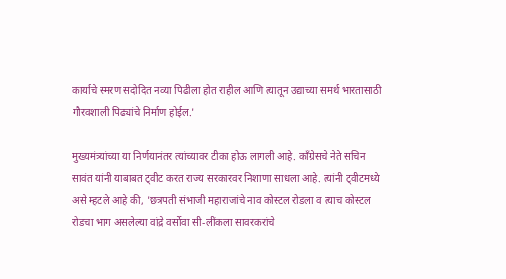कार्याचे स्मरण सदोदित नव्या पिढीला होत राहील आणि त्यातून उद्याच्या समर्थ भारतासाठी गौरवशाली पिढ्यांचे निर्माण होईल.'

मुख्यमंत्र्यांच्या या निर्णयानंतर त्यांच्यावर टीका होऊ लागली आहे. काँग्रेसचे नेते सचिन सावंत यांनी याबाबत ट्वीट करत राज्य सरकारवर निशाणा साधला आहे. त्यांनी ट्वीटमध्ये असे म्हटले आहे की, 'छत्रपती संभाजी महाराजांचे नाव कोस्टल रोडला व त्याच कोस्टल रोडचा भाग असलेल्या वांद्रे वर्सोवा सी-लींकला सावरकरांचे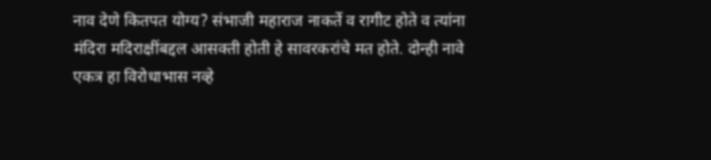नाव देणे कितपत योग्य? संभाजी महाराज नाकर्ते व रागीट होते व त्यांना मंदिरा मदिराक्षींबद्दल आसक्ती होती हे सावरकरांचे मत होते. दोन्ही नावे एकत्र हा विरोधाभास नव्हे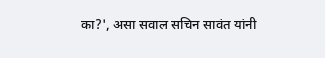का?', असा सवाल सचिन सावंत यांनी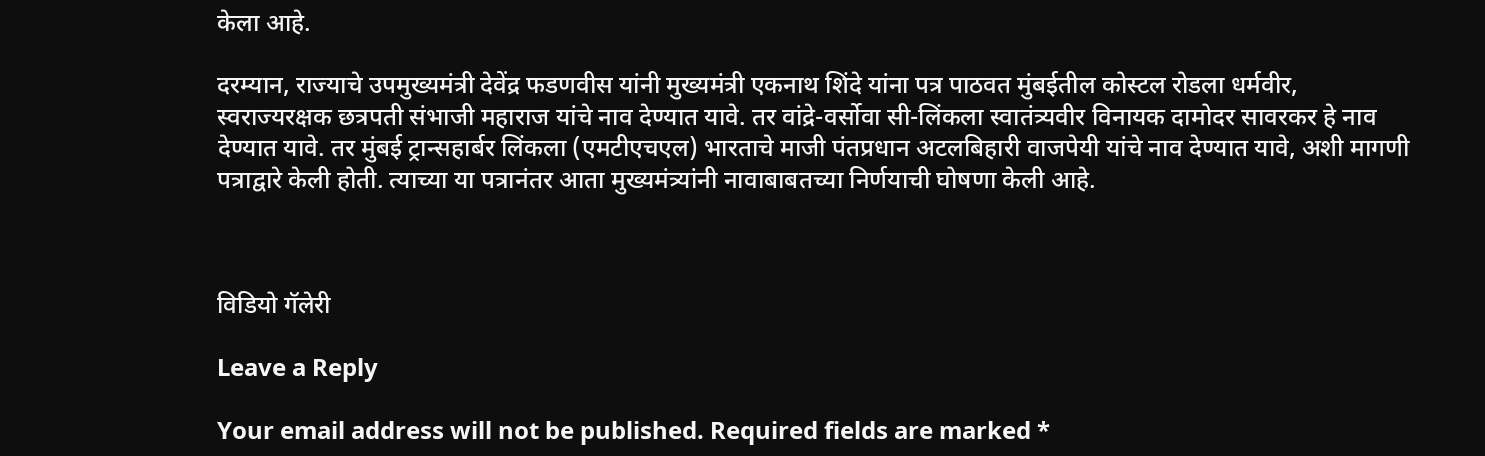केला आहे.

दरम्यान, राज्याचे उपमुख्यमंत्री देवेंद्र फडणवीस यांनी मुख्यमंत्री एकनाथ शिंदे यांना पत्र पाठवत मुंबईतील कोस्टल रोडला धर्मवीर, स्वराज्यरक्षक छत्रपती संभाजी महाराज यांचे नाव देण्यात यावे. तर वांद्रे-वर्सोवा सी-लिंकला स्वातंत्र्यवीर विनायक दामोदर सावरकर हे नाव देण्यात यावे. तर मुंबई ट्रान्सहार्बर लिंकला (एमटीएचएल) भारताचे माजी पंतप्रधान अटलबिहारी वाजपेयी यांचे नाव देण्यात यावे, अशी मागणी पत्राद्वारे केली होती. त्याच्या या पत्रानंतर आता मुख्यमंत्र्यांनी नावाबाबतच्या निर्णयाची घोषणा केली आहे.



विडियो गॅलेरी

Leave a Reply

Your email address will not be published. Required fields are marked *